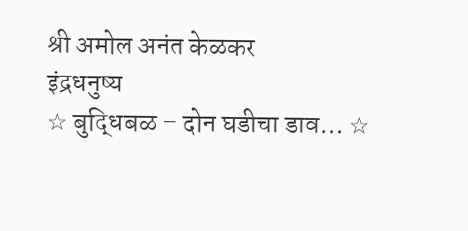श्री अमोल अनंत केळकर
इंद्रधनुष्य
☆ बुद्धिबळ – दोन घडीचा डाव… ☆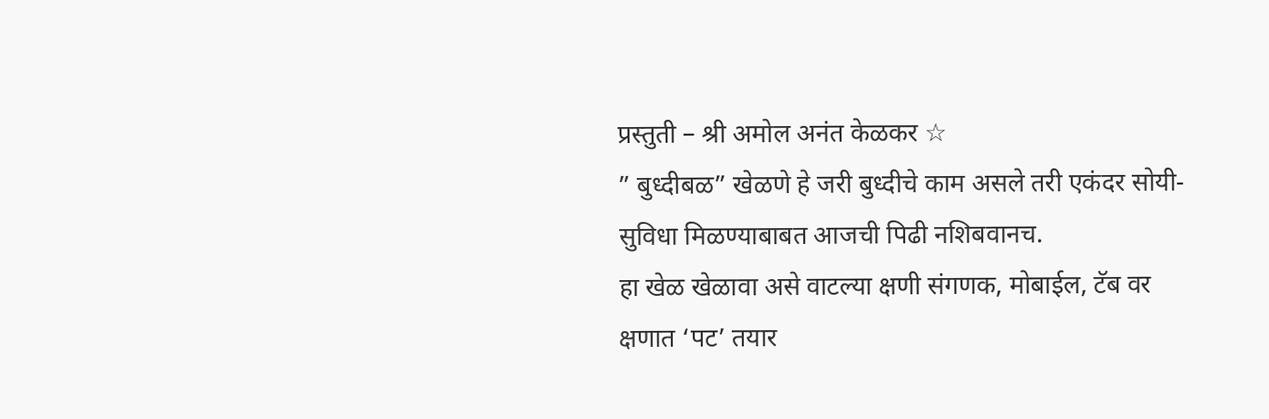प्रस्तुती – श्री अमोल अनंत केळकर ☆
” बुध्दीबळ” खेळणे हे जरी बुध्दीचे काम असले तरी एकंदर सोयी- सुविधा मिळण्याबाबत आजची पिढी नशिबवानच.
हा खेळ खेळावा असे वाटल्या क्षणी संगणक, मोबाईल, टॅब वर क्षणात ‘पट’ तयार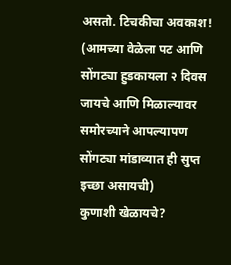असतो. टिचकीचा अवकाश!
(आमच्या वेळेला पट आणि सोंगट्या हुडकायला २ दिवस जायचे आणि मिळाल्यावर समोरच्याने आपल्यापण सोंगट्या मांडाव्यात ही सुप्त इच्छा असायची)
कुणाशी खेळायचे?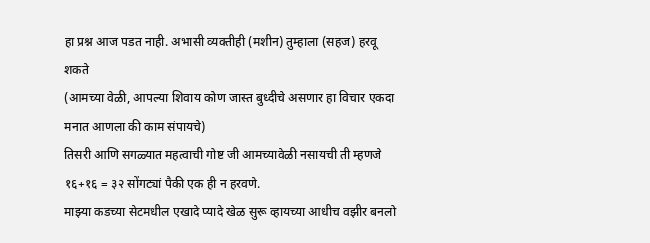हा प्रश्न आज पडत नाही. अभासी व्यक्तीही (मशीन) तुम्हाला (सहज) हरवू शकते
(आमच्या वेळी, आपल्या शिवाय कोण जास्त बुध्दीचे असणार हा विचार एकदा मनात आणला की काम संपायचे)
तिसरी आणि सगळ्यात महत्वाची गोष्ट जी आमच्यावेळी नसायची ती म्हणजे १६+१६ = ३२ सोंगट्यां पैकी एक ही न हरवणे.
माझ्या कडच्या सेटमधील एखादे प्यादे खेळ सुरू व्हायच्या आधीच वझीर बनलो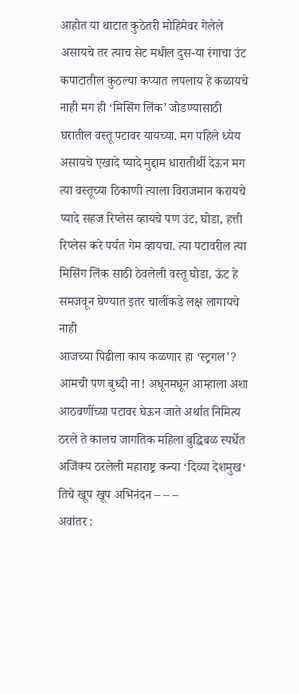आहोत या थाटात कुठेतरी मोहिमेवर गेलेले असायचे तर त्याच सेट मधील दुस-या रंगाचा उंट कपाटातील कुठल्या कप्यात लपलाय हे कळायचे नाही मग ही ‘मिसिंग लिंक’ जोडण्यासाठी घरातील वस्तू पटावर यायच्या. मग पहिले ध्येय असायचे एखादे प्यादे मुद्दाम धारातीर्थी देऊन मग त्या वस्तूच्या ठिकाणी त्याला विराजमान करायचे
प्यादे सहज रिप्लेस व्हायचे पण उंट, घोडा, हत्ती रिप्लेस करे पर्यत गेम व्हायचा. त्या पटावरील त्या मिसिंग लिंक साठी ठेवलेली वस्तू घोडा, ऊंट हे समजवून घेण्यात इतर चालींकडे लक्ष लागायचे नाही
आजच्या पिढीला काय कळणार हा ‘स्ट्रगल’?
आमची पण बुध्दी ना! अधूनमधून आम्हाला अशा आठवणींच्या पटावर घेऊन जाते अर्थात निमित्य ठरले ते कालच जागतिक महिला बुद्धिबळ स्पर्धेत अजिंक्य ठरलेली महाराष्ट्र कन्या ‘दिव्या देशमुख‘ तिचे खूप खूप अभिनंदन – – –
अवांतर :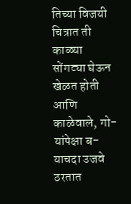तिच्या विजयी चित्रात ती काळ्या सोंगट्या घेऊन खेळत होती आणि काळेवाले, गो-यांपेक्षा ब-याचदा उजवे ठरतात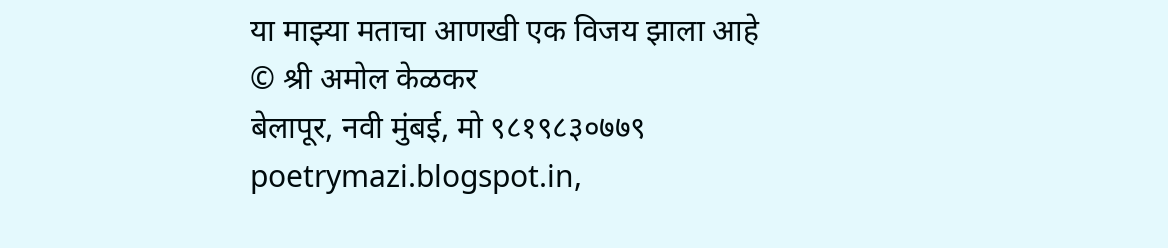या माझ्या मताचा आणखी एक विजय झाला आहे
© श्री अमोल केळकर
बेलापूर, नवी मुंबई, मो ९८१९८३०७७९
poetrymazi.blogspot.in,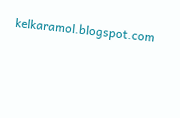kelkaramol.blogspot.com